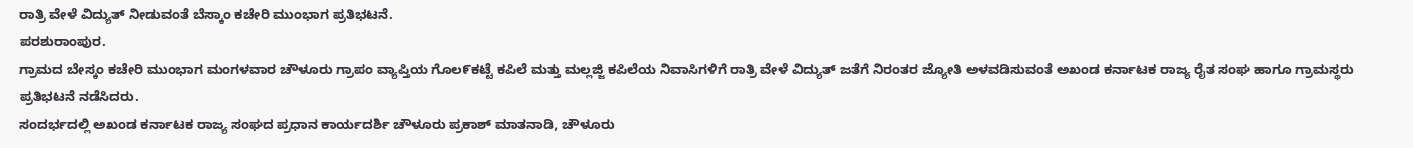ರಾತ್ರಿ ವೇಳೆ ವಿದ್ಯುತ್ ನೀಡುವಂತೆ ಬೆಸ್ಕಾಂ ಕಚೇರಿ ಮುಂಭಾಗ ಪ್ರತಿಭಟನೆ.
ಪರಶುರಾಂಪುರ.
ಗ್ರಾಮದ ಬೇಸ್ಕಂ ಕಚೇರಿ ಮುಂಭಾಗ ಮಂಗಳವಾರ ಚೌಳೂರು ಗ್ರಾಪಂ ವ್ಯಾಪ್ತಿಯ ಗೊಲ೯ಕಟ್ಟೆ ಕಪಿಲೆ ಮತ್ತು ಮಲ್ಲಜ್ಜಿ ಕಪಿಲೆಯ ನಿವಾಸಿಗಳಿಗೆ ರಾತ್ರಿ ವೇಳೆ ವಿದ್ಯುತ್ ಜತೆಗೆ ನಿರಂತರ ಜ್ಯೋತಿ ಅಳವಡಿಸುವಂತೆ ಅಖಂಡ ಕರ್ನಾಟಕ ರಾಜ್ಯ ರೈತ ಸಂಘ ಹಾಗೂ ಗ್ರಾಮಸ್ಥರು ಪ್ರತಿಭಟನೆ ನಡೆಸಿದರು.
ಸಂದರ್ಭದಲ್ಲಿ ಅಖಂಡ ಕರ್ನಾಟಕ ರಾಜ್ಯ ಸಂಘದ ಪ್ರಧಾನ ಕಾರ್ಯದರ್ಶಿ ಚೌಳೂರು ಪ್ರಕಾಶ್ ಮಾತನಾಡಿ, ಚೌಳೂರು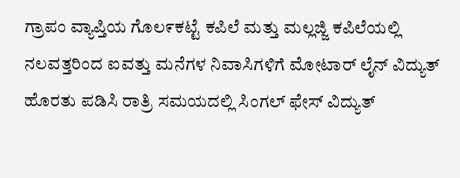ಗ್ರಾಪಂ ವ್ಯಾಪ್ತಿಯ ಗೊಲ೯ಕಟ್ಟೆ ಕಪಿಲೆ ಮತ್ತು ಮಲ್ಲಜ್ಜಿ ಕಪಿಲೆಯಲ್ಲಿ ನಲವತ್ತರಿಂದ ಐವತ್ತು ಮನೆಗಳ ನಿವಾಸಿಗಳಿಗೆ ಮೋಟಾರ್ ಲೈನ್ ವಿದ್ಯುತ್ ಹೊರತು ಪಡಿಸಿ ರಾತ್ರಿ ಸಮಯದಲ್ಲಿ ಸಿಂಗಲ್ ಫೇಸ್ ವಿದ್ಯುತ್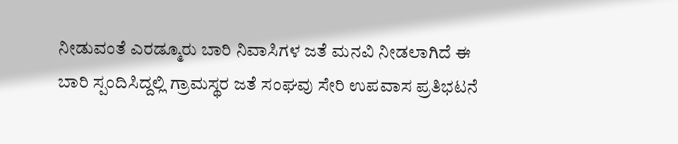ನೀಡುವಂತೆ ಎರಡ್ಮೂರು ಬಾರಿ ನಿವಾಸಿಗಳ ಜತೆ ಮನವಿ ನೀಡಲಾಗಿದೆ ಈ ಬಾರಿ ಸ್ಪಂದಿಸಿದ್ದಲ್ಲಿ ಗ್ರಾಮಸ್ಥರ ಜತೆ ಸಂಘವು ಸೇರಿ ಉಪವಾಸ ಪ್ರತಿಭಟನೆ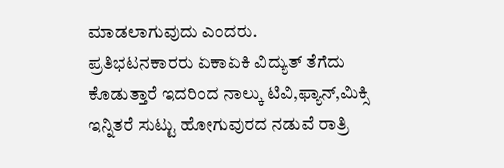ಮಾಡಲಾಗುವುದು ಎಂದರು.
ಪ್ರತಿಭಟನಕಾರರು ಏಕಾಏಕಿ ವಿದ್ಯುತ್ ತೆಗೆದು ಕೊಡುತ್ತಾರೆ ಇದರಿಂದ ನಾಲ್ಕು ಟಿವಿ,ಫ್ಯಾನ್,ಮಿಕ್ಸಿ ಇನ್ನಿತರೆ ಸುಟ್ಟು ಹೋಗುವುರದ ನಡುವೆ ರಾತ್ರಿ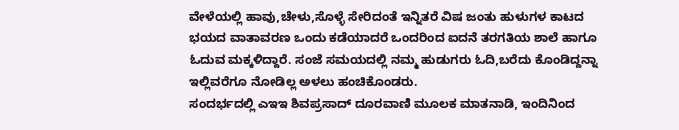ವೇಳೆಯಲ್ಲಿ ಹಾವು,ಚೇಳು,ಸೊಳ್ಳೆ ಸೇರಿದಂತೆ ಇನ್ನಿತರೆ ವಿಷ ಜಂತು ಹುಳುಗಳ ಕಾಟದ ಭಯದ ವಾತಾವರಣ ಒಂದು ಕಡೆಯಾದರೆ ಒಂದರಿಂದ ಐದನೆ ತರಗತಿಯ ಶಾಲೆ ಹಾಗೂ ಓದುವ ಮಕ್ಕಳಿದ್ದಾರೆ. ಸಂಜೆ ಸಮಯದಲ್ಲಿ ನಮ್ಮ ಹುಡುಗರು ಓದಿ,ಬರೆದು ಕೊಂಡಿದ್ದನ್ನಾ ಇಲ್ಲಿವರೆಗೂ ನೋಡಿಲ್ಲ ಅಳಲು ಹಂಚಿಕೊಂಡರು.
ಸಂದರ್ಭದಲ್ಲಿ ಎಇಇ ಶಿವಪ್ರಸಾದ್ ದೂರವಾಣಿ ಮೂಲಕ ಮಾತನಾಡಿ, ಇಂದಿನಿಂದ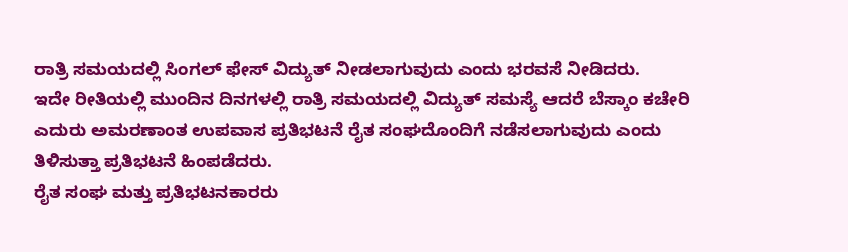ರಾತ್ರಿ ಸಮಯದಲ್ಲಿ ಸಿಂಗಲ್ ಫೇಸ್ ವಿದ್ಯುತ್ ನೀಡಲಾಗುವುದು ಎಂದು ಭರವಸೆ ನೀಡಿದರು.
ಇದೇ ರೀತಿಯಲ್ಲಿ ಮುಂದಿನ ದಿನಗಳಲ್ಲಿ ರಾತ್ರಿ ಸಮಯದಲ್ಲಿ ವಿದ್ಯುತ್ ಸಮಸ್ಯೆ ಆದರೆ ಬೆಸ್ಕಾಂ ಕಚೇರಿ ಎದುರು ಅಮರಣಾಂತ ಉಪವಾಸ ಪ್ರತಿಭಟನೆ ರೈತ ಸಂಘದೊಂದಿಗೆ ನಡೆಸಲಾಗುವುದು ಎಂದು ತಿಳಿಸುತ್ತಾ ಪ್ರತಿಭಟನೆ ಹಿಂಪಡೆದರು.
ರೈತ ಸಂಘ ಮತ್ತು ಪ್ರತಿಭಟನಕಾರರು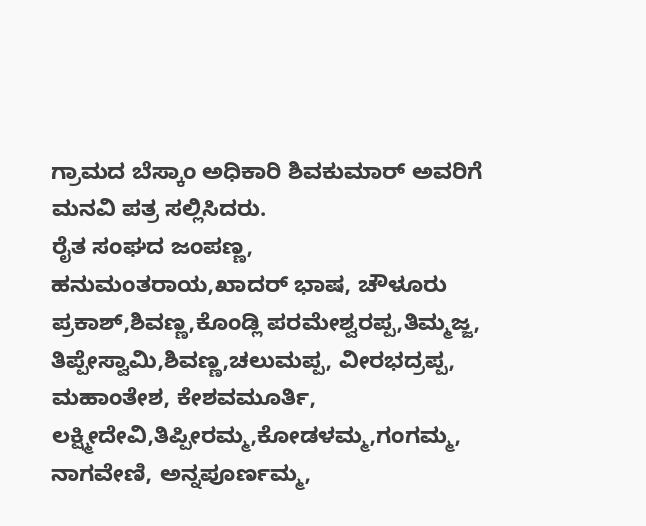ಗ್ರಾಮದ ಬೆಸ್ಕಾಂ ಅಧಿಕಾರಿ ಶಿವಕುಮಾರ್ ಅವರಿಗೆ ಮನವಿ ಪತ್ರ ಸಲ್ಲಿಸಿದರು.
ರೈತ ಸಂಘದ ಜಂಪಣ್ಣ, ಹನುಮಂತರಾಯ,ಖಾದರ್ ಭಾಷ, ಚೌಳೂರು ಪ್ರಕಾಶ್,ಶಿವಣ್ಣ,ಕೊಂಡ್ಲಿ ಪರಮೇಶ್ವರಪ್ಪ,ತಿಮ್ಮಜ್ಜ, ತಿಪ್ಪೇಸ್ವಾಮಿ,ಶಿವಣ್ಣ,ಚಲುಮಪ್ಪ, ವೀರಭದ್ರಪ್ಪ, ಮಹಾಂತೇಶ, ಕೇಶವಮೂರ್ತಿ, ಲಕ್ಷ್ಮೀದೇವಿ,ತಿಪ್ಪೀರಮ್ಮ,ಕೋಡಳಮ್ಮ,ಗಂಗಮ್ಮ, ನಾಗವೇಣಿ, ಅನ್ನಪೂರ್ಣಮ್ಮ,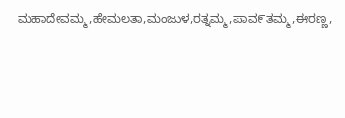ಮಹಾದೇವಮ್ಮ,ಹೇಮಲತಾ,ಮಂಜುಳ,ರತ್ನಮ್ಮ,ಪಾವ೯ತಮ್ಮ,ಈರಣ್ಣ,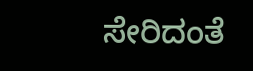ಸೇರಿದಂತೆ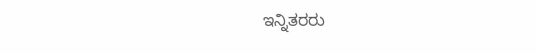ಇನ್ನಿತರರು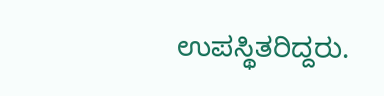ಉಪಸ್ಥಿತರಿದ್ದರು.